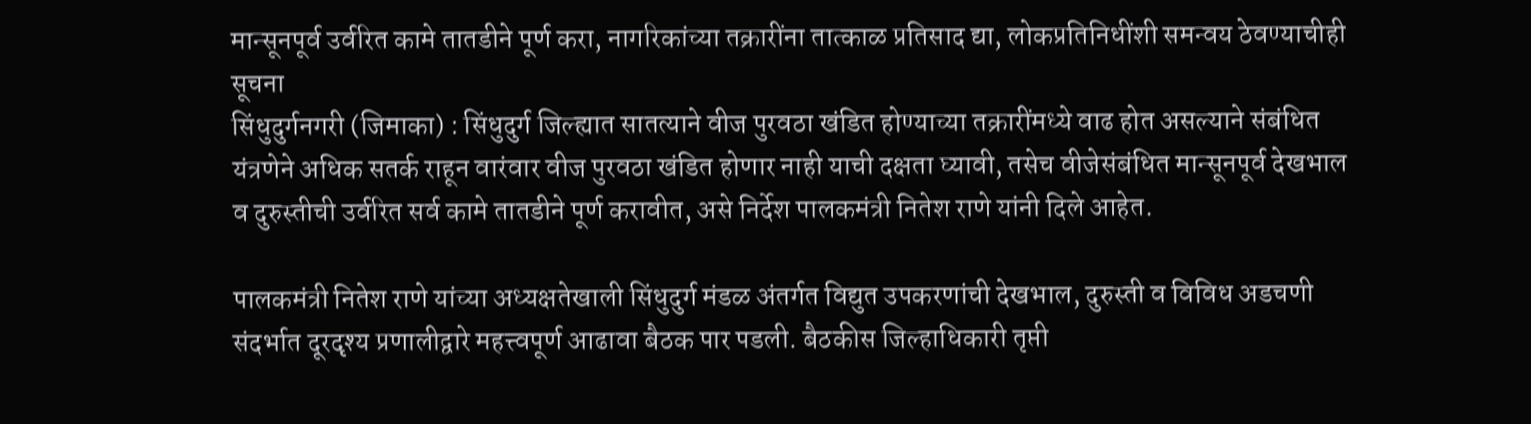मान्सूनपूर्व उर्वरित कामे तातडीने पूर्ण करा, नागरिकांच्या तक्रारींना तात्काळ प्रतिसाद द्या, लोकप्रतिनिधींशी समन्वय ठेवण्याचीही सूचना
सिंधुदुर्गनगरी (जिमाका) : सिंधुदुर्ग जिल्ह्यात सातत्याने वीज पुरवठा खंडित होण्याच्या तक्रारींमध्ये वाढ होत असल्याने संबंधित यंत्रणेने अधिक सतर्क राहून वारंवार वीज पुरवठा खंडित होणार नाही याची दक्षता घ्यावी, तसेच वीजेसंबंधित मान्सूनपूर्व देखभाल व दुरुस्तीची उर्वरित सर्व कामे तातडीने पूर्ण करावीत, असे निर्देश पालकमंत्री नितेश राणे यांनी दिले आहेत.

पालकमंत्री नितेश राणे यांच्या अध्यक्षतेखाली सिंधुदुर्ग मंडळ अंतर्गत विद्युत उपकरणांची देखभाल, दुरुस्ती व विविध अडचणी संदर्भात दूरदृश्य प्रणालीद्वारे महत्त्वपूर्ण आढावा बैठक पार पडली. बैठकीस जिल्हाधिकारी तृप्ती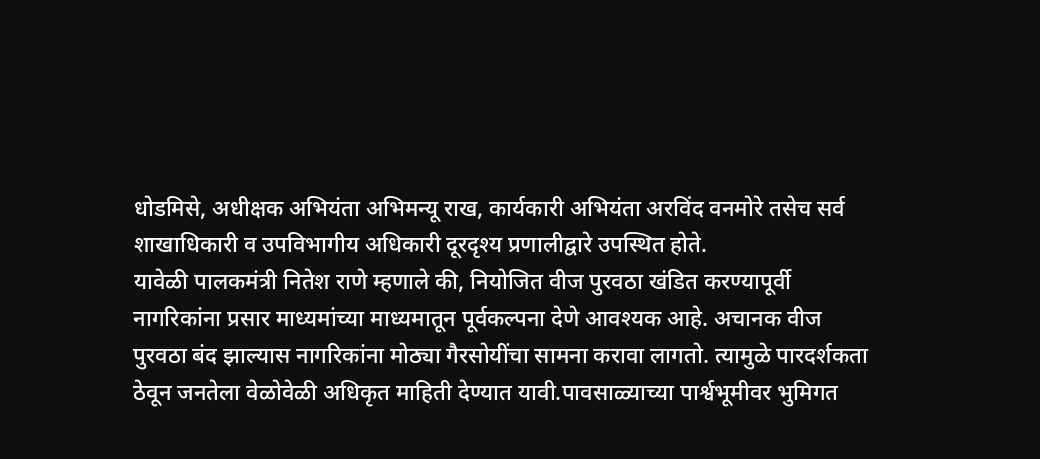धोडमिसे, अधीक्षक अभियंता अभिमन्यू राख, कार्यकारी अभियंता अरविंद वनमोरे तसेच सर्व शाखाधिकारी व उपविभागीय अधिकारी दूरदृश्य प्रणालीद्वारे उपस्थित होते.
यावेळी पालकमंत्री नितेश राणे म्हणाले की, नियोजित वीज पुरवठा खंडित करण्यापूर्वी नागरिकांना प्रसार माध्यमांच्या माध्यमातून पूर्वकल्पना देणे आवश्यक आहे. अचानक वीज पुरवठा बंद झाल्यास नागरिकांना मोठ्या गैरसोयींचा सामना करावा लागतो. त्यामुळे पारदर्शकता ठेवून जनतेला वेळोवेळी अधिकृत माहिती देण्यात यावी.पावसाळ्याच्या पार्श्वभूमीवर भुमिगत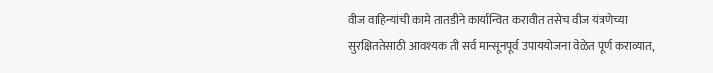वीज वाहिन्यांची कामे तातडीने कार्यान्वित करावीत तसेच वीज यंत्रणेच्या सुरक्षिततेसाठी आवश्यक ती सर्व मान्सूनपूर्व उपाययोजना वेळेत पूर्ण कराव्यात,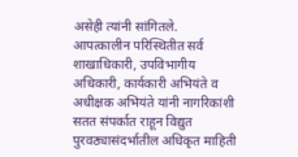असेही त्यांनी सांगितले.
आपत्कालीन परिस्थितीत सर्व शाखाधिकारी, उपविभागीय अधिकारी, कार्यकारी अभियंते व अधीक्षक अभियंते यांनी नागरिकांशी सतत संपर्कात राहून विद्युत पुरवठ्यासंदर्भातील अधिकृत माहिती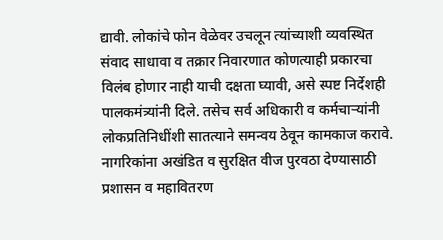द्यावी. लोकांचे फोन वेळेवर उचलून त्यांच्याशी व्यवस्थित संवाद साधावा व तक्रार निवारणात कोणत्याही प्रकारचा विलंब होणार नाही याची दक्षता घ्यावी, असे स्पष्ट निर्देशही पालकमंत्र्यांनी दिले. तसेच सर्व अधिकारी व कर्मचाऱ्यांनी लोकप्रतिनिधींशी सातत्याने समन्वय ठेवून कामकाज करावे. नागरिकांना अखंडित व सुरक्षित वीज पुरवठा देण्यासाठी प्रशासन व महावितरण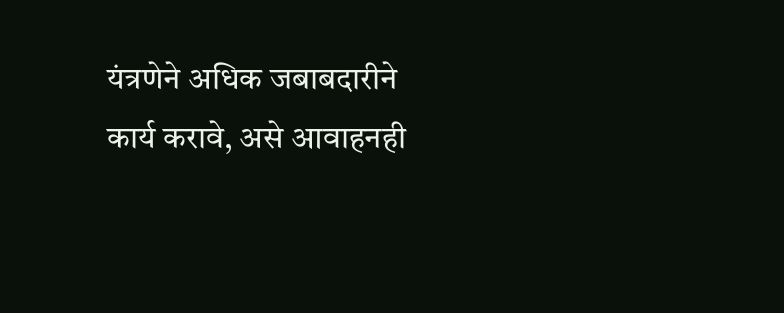यंत्रणेने अधिक जबाबदारीने कार्य करावे, असे आवाहनही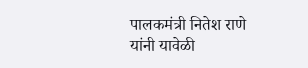पालकमंत्री नितेश राणे यांनी यावेळी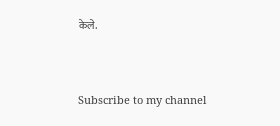केले.




Subscribe to my channel